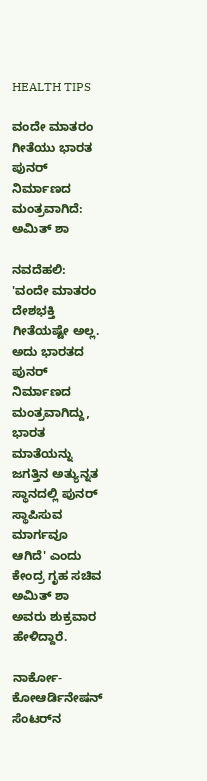HEALTH TIPS

ವಂದೇ ಮಾತರಂ ಗೀತೆಯು ಭಾರತ ಪುನರ್‌ ನಿರ್ಮಾಣದ ಮಂತ್ರವಾಗಿದೆ: ಅಮಿತ್‌ ಶಾ

ನವದೆಹಲಿ: 'ವಂದೇ ಮಾತರಂ ದೇಶಭಕ್ತಿ ಗೀತೆಯಷ್ಟೇ ಅಲ್ಲ. ಅದು ಭಾರತದ ಪುನರ್‌ ನಿರ್ಮಾಣದ ಮಂತ್ರವಾಗಿದ್ದು, ಭಾರತ ಮಾತೆಯನ್ನು ಜಗತ್ತಿನ ಅತ್ಯುನ್ನತ ಸ್ಥಾನದಲ್ಲಿ ಪುನರ್‌ ಸ್ಥಾಪಿಸುವ ಮಾರ್ಗವೂ ಆಗಿದೆ' ಎಂದು ಕೇಂದ್ರ ಗೃಹ ಸಚಿವ ಅಮಿತ್‌ ಶಾ ಅವರು ಶುಕ್ರವಾರ ಹೇಳಿದ್ದಾರೆ.

ನಾರ್ಕೋ-ಕೋಆರ್ಡಿನೇಷನ್‌ ಸೆಂಟರ್‌ನ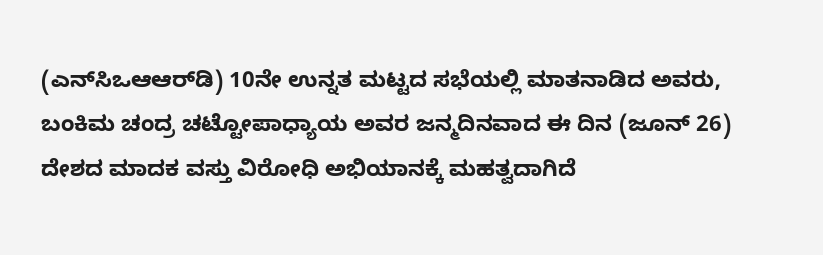(ಎನ್‌ಸಿಒಆಆರ್‌ಡಿ) 10ನೇ ಉನ್ನತ ಮಟ್ಟದ ಸಭೆಯಲ್ಲಿ ಮಾತನಾಡಿದ ಅವರು, ಬಂಕಿಮ ಚಂದ್ರ ಚಟ್ಟೋಪಾಧ್ಯಾಯ ಅವರ ಜನ್ಮದಿನವಾದ ಈ ದಿನ (ಜೂನ್‌ 26) ದೇಶದ ಮಾದಕ ವಸ್ತು ವಿರೋಧಿ ಅಭಿಯಾನಕ್ಕೆ ಮಹತ್ವದಾಗಿದೆ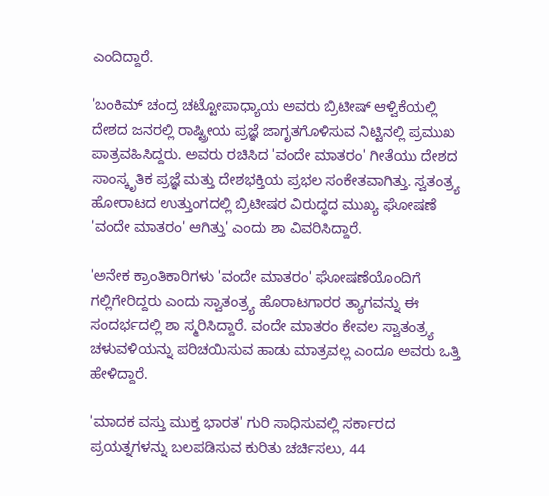ಎಂದಿದ್ದಾರೆ.

'ಬಂಕಿಮ್ ಚಂದ್ರ ಚಟ್ಟೋಪಾಧ್ಯಾಯ ಅವರು ಬ್ರಿಟೀಷ್‌ ಆಳ್ವಿಕೆಯಲ್ಲಿ ದೇಶದ ಜನರಲ್ಲಿ ರಾಷ್ಟ್ರೀಯ ಪ್ರಜ್ಞೆ ಜಾಗೃತಗೊಳಿಸುವ ನಿಟ್ಟಿನಲ್ಲಿ ಪ್ರಮುಖ ಪಾತ್ರವಹಿಸಿದ್ದರು. ಅವರು ರಚಿಸಿದ 'ವಂದೇ ಮಾತರಂ' ಗೀತೆಯು ದೇಶದ ಸಾಂಸ್ಕೃತಿಕ ಪ್ರಜ್ಞೆ ಮತ್ತು ದೇಶಭಕ್ತಿಯ ಪ್ರಭಲ ಸಂಕೇತವಾಗಿತ್ತು. ಸ್ವತಂತ್ರ್ಯ ಹೋರಾಟದ ಉತ್ತುಂಗದಲ್ಲಿ ಬ್ರಿಟೀಷರ ವಿರುದ್ಧದ ಮುಖ್ಯ ಘೋಷಣೆ 'ವಂದೇ ಮಾತರಂ' ಆಗಿತ್ತು' ಎಂದು ಶಾ ವಿವರಿಸಿದ್ದಾರೆ.

'ಅನೇಕ ಕ್ರಾಂತಿಕಾರಿಗಳು 'ವಂದೇ ಮಾತರಂ' ಘೋಷಣೆಯೊಂದಿಗೆ ಗಲ್ಲಿಗೇರಿದ್ದರು ಎಂದು ಸ್ವಾತಂತ್ರ್ಯ ಹೊರಾಟಗಾರರ ತ್ಯಾಗವನ್ನು ಈ ಸಂದರ್ಭದಲ್ಲಿ ಶಾ ಸ್ಮರಿಸಿದ್ದಾರೆ. ವಂದೇ ಮಾತರಂ ಕೇವಲ ಸ್ವಾತಂತ್ರ್ಯ ಚಳುವಳಿಯನ್ನು ಪರಿಚಯಿಸುವ ಹಾಡು ಮಾತ್ರವಲ್ಲ ಎಂದೂ ಅವರು ಒತ್ತಿ ಹೇಳಿದ್ದಾರೆ.

'ಮಾದಕ ವಸ್ತು ಮುಕ್ತ ಭಾರತ' ಗುರಿ ಸಾಧಿಸುವಲ್ಲಿ ಸರ್ಕಾರದ ಪ್ರಯತ್ನಗಳನ್ನು ಬಲಪಡಿಸುವ ಕುರಿತು ಚರ್ಚಿಸಲು, 44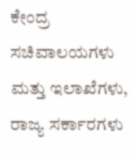ಕೇಂದ್ರ ಸಚಿವಾಲಯಗಳು ಮತ್ತು ಇಲಾಖೆಗಳು, ರಾಜ್ಯ ಸರ್ಕಾರಗಳು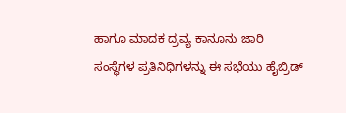ಹಾಗೂ ಮಾದಕ ದ್ರವ್ಯ ಕಾನೂನು ಜಾರಿ ಸಂಸ್ಥೆಗಳ ಪ್ರತಿನಿಧಿಗಳನ್ನು ಈ ಸಭೆಯು ಹೈಬ್ರಿಡ್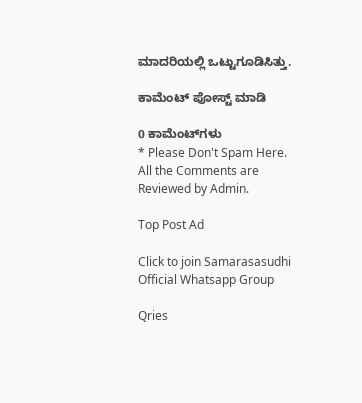ಮಾದರಿಯಲ್ಲಿ ಒಟ್ಟುಗೂಡಿಸಿತ್ತು.

ಕಾಮೆಂಟ್‌‌ ಪೋಸ್ಟ್‌ ಮಾಡಿ

0 ಕಾಮೆಂಟ್‌ಗಳು
* Please Don't Spam Here. All the Comments are Reviewed by Admin.

Top Post Ad

Click to join Samarasasudhi Official Whatsapp Group

Qries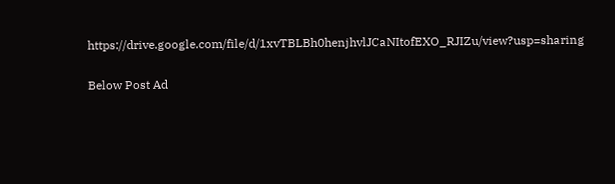https://drive.google.com/file/d/1xvTBLBh0henjhvlJCaNItofEXO_RJIZu/view?usp=sharing

Below Post Ad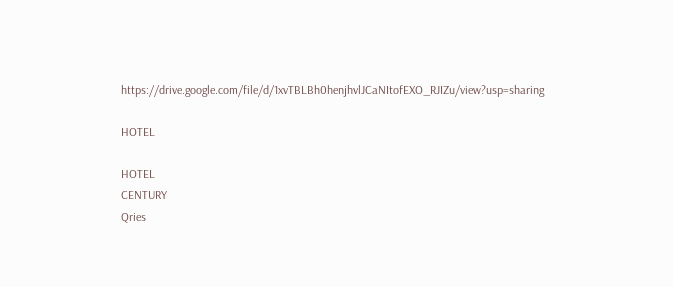https://drive.google.com/file/d/1xvTBLBh0henjhvlJCaNItofEXO_RJIZu/view?usp=sharing

HOTEL

HOTEL
CENTURY
Qries